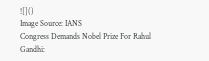![]()
Image Source: IANS
Congress Demands Nobel Prize For Rahul Gandhi: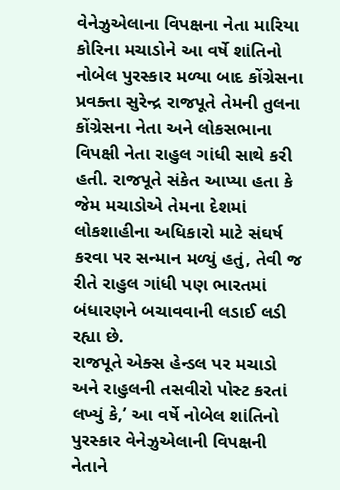વેનેઝુએલાના વિપક્ષના નેતા મારિયા કોરિના મચાડોને આ વર્ષે શાંતિનો નોબેલ પુરસ્કાર મળ્યા બાદ કોંગ્રેસના પ્રવક્તા સુરેન્દ્ર રાજપૂતે તેમની તુલના કોંગ્રેસના નેતા અને લોકસભાના વિપક્ષી નેતા રાહુલ ગાંધી સાથે કરી હતી. રાજપૂતે સંકેત આપ્યા હતા કે જેમ મચાડોએ તેમના દેશમાં લોકશાહીના અધિકારો માટે સંઘર્ષ કરવા પર સન્માન મળ્યું હતું, તેવી જ રીતે રાહુલ ગાંધી પણ ભારતમાં બંધારણને બચાવવાની લડાઈ લડી રહ્યા છે.
રાજપૂતે એક્સ હેન્ડલ પર મચાડો અને રાહુલની તસવીરો પોસ્ટ કરતાં લખ્યું કે,’ આ વર્ષે નોબેલ શાંતિનો પુરસ્કાર વેનેઝુએલાની વિપક્ષની નેતાને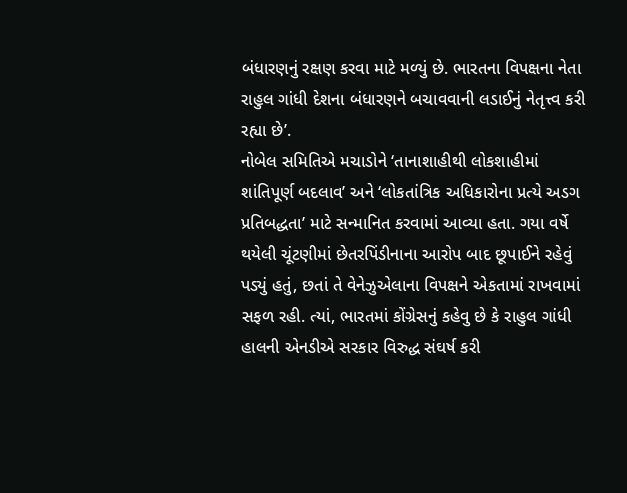બંધારણનું રક્ષણ કરવા માટે મળ્યું છે. ભારતના વિપક્ષના નેતા રાહુલ ગાંધી દેશના બંધારણને બચાવવાની લડાઈનું નેતૃત્ત્વ કરી રહ્યા છે’.
નોબેલ સમિતિએ મચાડોને ‘તાનાશાહીથી લોકશાહીમાં શાંતિપૂર્ણ બદલાવ’ અને ‘લોકતાંત્રિક અધિકારોના પ્રત્યે અડગ પ્રતિબદ્ધતા’ માટે સન્માનિત કરવામાં આવ્યા હતા. ગયા વર્ષે થયેલી ચૂંટણીમાં છેતરપિંડીનાના આરોપ બાદ છૂપાઈને રહેવું પડ્યું હતું, છતાં તે વેનેઝુએલાના વિપક્ષને એકતામાં રાખવામાં સફળ રહી. ત્યાં, ભારતમાં કોંગ્રેસનું કહેવુ છે કે રાહુલ ગાંધી હાલની એનડીએ સરકાર વિરુદ્ધ સંઘર્ષ કરી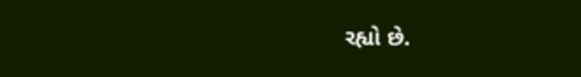રહ્યો છે.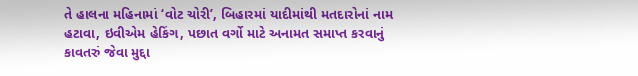તે હાલના મહિનામાં ‘વોટ ચોરી’, બિહારમાં યાદીમાંથી મતદારોનાં નામ હટાવા, ઇવીએમ હેકિંગ, પછાત વર્ગો માટે અનામત સમાપ્ત કરવાનું કાવતરું જેવા મુદ્દા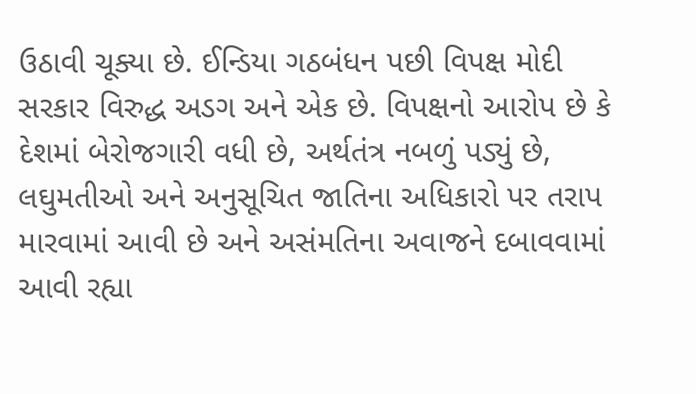ઉઠાવી ચૂક્યા છે. ઈન્ડિયા ગઠબંધન પછી વિપક્ષ મોદી સરકાર વિરુદ્ધ અડગ અને એક છે. વિપક્ષનો આરોપ છે કે દેશમાં બેરોજગારી વધી છે, અર્થતંત્ર નબળું પડ્યું છે, લઘુમતીઓ અને અનુસૂચિત જાતિના અધિકારો પર તરાપ મારવામાં આવી છે અને અસંમતિના અવાજને દબાવવામાં આવી રહ્યા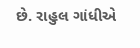છે. રાહુલ ગાંધીએ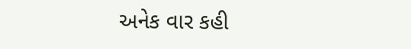અનેક વાર કહી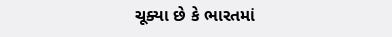ચૂક્યા છે કે ભારતમાં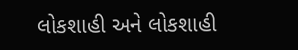લોકશાહી અને લોકશાહી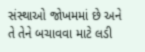સંસ્થાઓ જોખમમાં છે અને તે તેને બચાવવા માટે લડી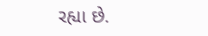રહ્યા છે.